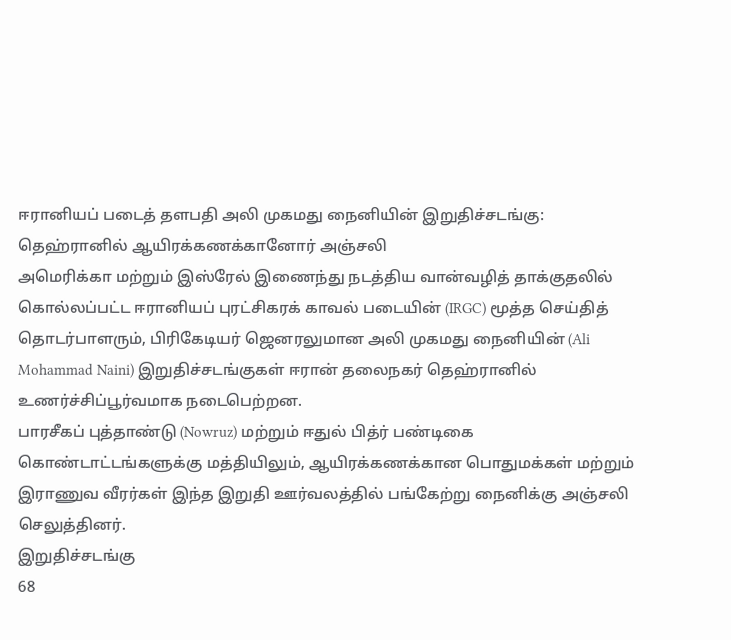ஈரானியப் படைத் தளபதி அலி முகமது நைனியின் இறுதிச்சடங்கு: தெஹ்ரானில் ஆயிரக்கணக்கானோர் அஞ்சலி
அமெரிக்கா மற்றும் இஸ்ரேல் இணைந்து நடத்திய வான்வழித் தாக்குதலில் கொல்லப்பட்ட ஈரானியப் புரட்சிகரக் காவல் படையின் (IRGC) மூத்த செய்தித் தொடர்பாளரும், பிரிகேடியர் ஜெனரலுமான அலி முகமது நைனியின் (Ali Mohammad Naini) இறுதிச்சடங்குகள் ஈரான் தலைநகர் தெஹ்ரானில் உணர்ச்சிப்பூர்வமாக நடைபெற்றன.
பாரசீகப் புத்தாண்டு (Nowruz) மற்றும் ஈதுல் பித்ர் பண்டிகை கொண்டாட்டங்களுக்கு மத்தியிலும், ஆயிரக்கணக்கான பொதுமக்கள் மற்றும் இராணுவ வீரர்கள் இந்த இறுதி ஊர்வலத்தில் பங்கேற்று நைனிக்கு அஞ்சலி செலுத்தினர்.
இறுதிச்சடங்கு
68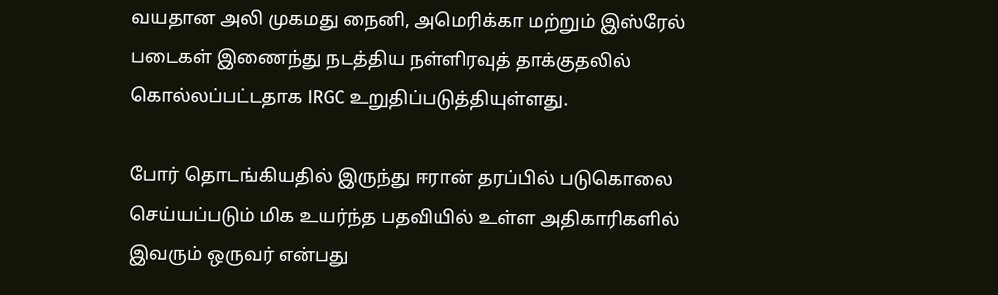வயதான அலி முகமது நைனி, அமெரிக்கா மற்றும் இஸ்ரேல் படைகள் இணைந்து நடத்திய நள்ளிரவுத் தாக்குதலில் கொல்லப்பட்டதாக IRGC உறுதிப்படுத்தியுள்ளது.

போர் தொடங்கியதில் இருந்து ஈரான் தரப்பில் படுகொலை செய்யப்படும் மிக உயர்ந்த பதவியில் உள்ள அதிகாரிகளில் இவரும் ஒருவர் என்பது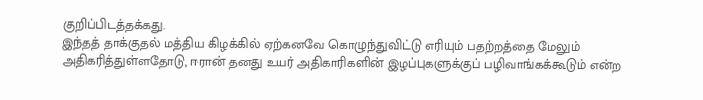குறிப்பிடத்தக்கது.
இந்தத் தாக்குதல் மத்திய கிழக்கில் ஏற்கனவே கொழுந்துவிட்டு எரியும் பதற்றத்தை மேலும் அதிகரித்துள்ளதோடு, ஈரான் தனது உயர் அதிகாரிகளின் இழப்புகளுக்குப் பழிவாங்கக்கூடும் என்ற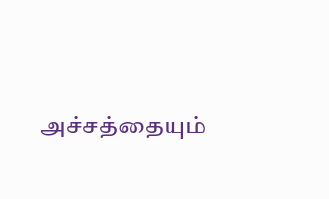அச்சத்தையும்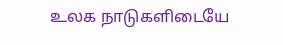உலக நாடுகளிடையே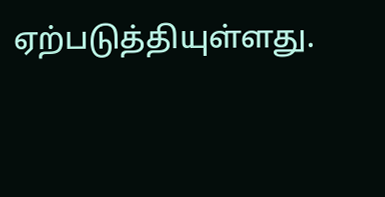ஏற்படுத்தியுள்ளது.